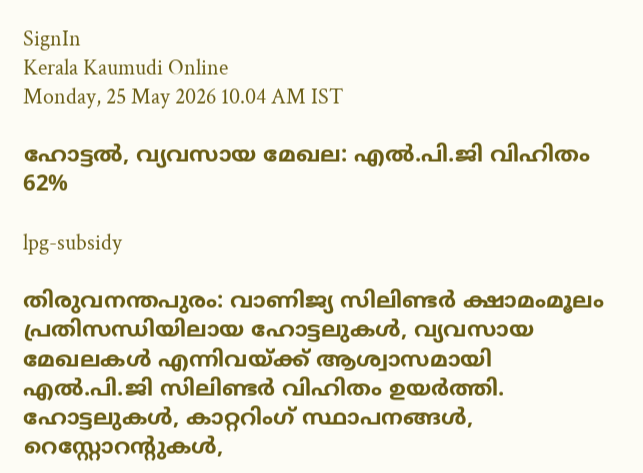SignIn
Kerala Kaumudi Online
Monday, 25 May 2026 10.04 AM IST

ഹോട്ടൽ, വ്യവസായ മേഖല: എൽ.പി.ജി വിഹിതം 62%

lpg-subsidy

തിരുവനന്തപുരം: വാണിജ്യ സിലിണ്ടർ ക്ഷാമംമൂലം പ്രതിസന്ധിയിലായ ഹോട്ടലുകൾ, വ്യവസായ മേഖലകൾ എന്നിവയ്ക്ക് ആശ്വാസമായി എൽ.പി.ജി സിലിണ്ടർ വിഹിതം ഉയർത്തി. ഹോട്ടലുകൾ, കാറ്ററിംഗ് സ്ഥാപനങ്ങൾ, റെസ്റ്റോറന്റുകൾ,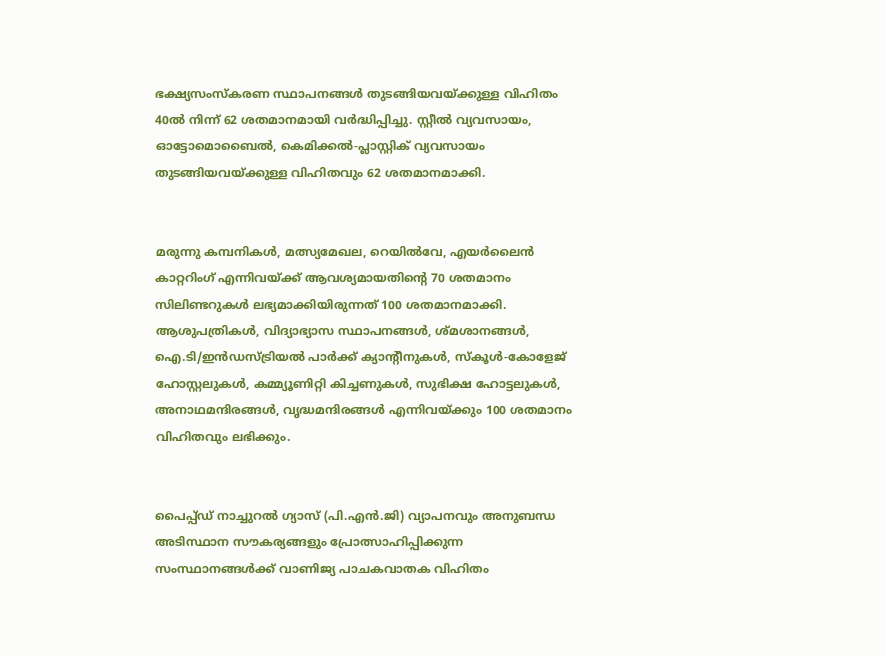ഭക്ഷ്യസംസ്‌കരണ സ്ഥാപനങ്ങൾ തുടങ്ങിയവയ്ക്കുള്ള വിഹിതം 40ൽ നിന്ന് 62 ശതമാനമായി വർദ്ധിപ്പിച്ചു. സ്റ്റീൽ വ്യവസായം, ഓട്ടോമൊബൈൽ, കെമിക്കൽ-പ്ലാസ്റ്റിക് വ്യവസായം തുടങ്ങിയവയ്ക്കുള്ള വിഹിതവും 62 ശതമാനമാക്കി.


മരുന്നു കമ്പനികൾ, മത്സ്യമേഖല, റെയിൽവേ, എയർലൈൻ കാറ്ററിംഗ് എന്നിവയ്ക്ക് ആവശ്യമായതിന്റെ 70 ശതമാനം സിലിണ്ടറുകൾ ലഭ്യമാക്കിയിരുന്നത് 100 ശതമാനമാക്കി. ആശുപത്രികൾ, വിദ്യാഭ്യാസ സ്ഥാപനങ്ങൾ, ശ്മശാനങ്ങൾ, ഐ.ടി/ഇൻഡസ്ട്രിയൽ പാർക്ക് ക്യാന്റീനുകൾ, സ്‌കൂൾ-കോളേജ് ഹോസ്റ്റലുകൾ, കമ്മ്യൂണിറ്റി കിച്ചണുകൾ, സുഭിക്ഷ ഹോട്ടലുകൾ, അനാഥമന്ദിരങ്ങൾ, വൃദ്ധമന്ദിരങ്ങൾ എന്നിവയ്ക്കും 100 ശതമാനം വിഹിതവും ലഭിക്കും.


പൈപ്പ്ഡ് നാച്ചുറൽ ഗ്യാസ് (പി.എൻ.ജി) വ്യാപനവും അനുബന്ധ അടിസ്ഥാന സൗകര്യങ്ങളും പ്രോത്സാഹിപ്പിക്കുന്ന സംസ്ഥാനങ്ങൾക്ക് വാണിജ്യ പാചകവാതക വിഹിതം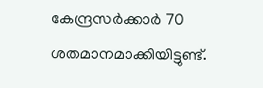കേന്ദ്രസർക്കാർ 70 ശതമാനമാക്കിയിട്ടുണ്ട്.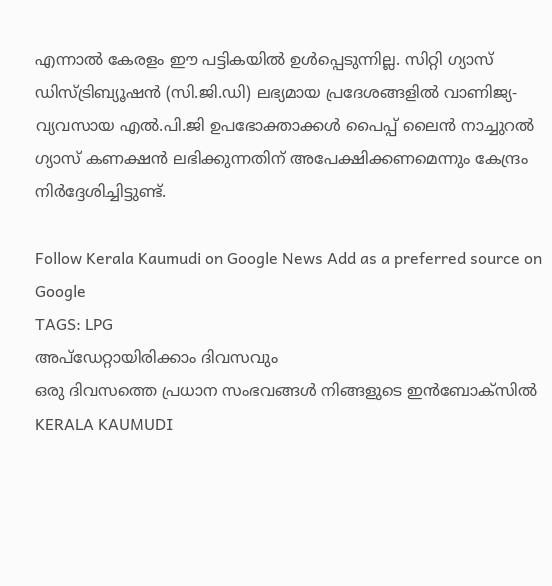എന്നാൽ കേരളം ഈ പട്ടികയിൽ ഉൾപ്പെടുന്നില്ല. സിറ്റി ഗ്യാസ് ഡിസ്ട്രിബ്യൂഷൻ (സി.ജി.ഡി) ലഭ്യമായ പ്രദേശങ്ങളിൽ വാണിജ്യ-വ്യവസായ എൽ.പി.ജി ഉപഭോക്താക്കൾ പൈപ്പ് ലൈൻ നാച്ചുറൽ ഗ്യാസ് കണക്ഷൻ ലഭിക്കുന്നതിന് അപേക്ഷിക്കണമെന്നും കേന്ദ്രം നിർദ്ദേശിച്ചിട്ടുണ്ട്.

Follow Kerala Kaumudi on Google News Add as a preferred source on Google
TAGS: LPG
അപ്ഡേറ്റായിരിക്കാം ദിവസവും
ഒരു ദിവസത്തെ പ്രധാന സംഭവങ്ങൾ നിങ്ങളുടെ ഇൻബോക്സിൽ
KERALA KAUMUDI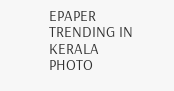EPAPER
TRENDING IN KERALA
PHOTO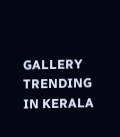GALLERY
TRENDING IN KERALA